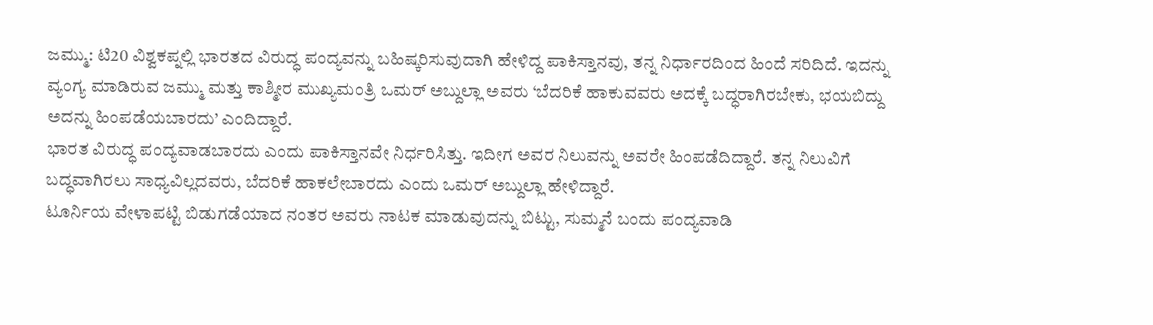ಜಮ್ಮು: ಟಿ20 ವಿಶ್ವಕಪ್ನಲ್ಲಿ ಭಾರತದ ವಿರುದ್ಧ ಪಂದ್ಯವನ್ನು ಬಹಿಷ್ಕರಿಸುವುದಾಗಿ ಹೇಳಿದ್ದ ಪಾಕಿಸ್ತಾನವು, ತನ್ನ ನಿರ್ಧಾರದಿಂದ ಹಿಂದೆ ಸರಿದಿದೆ. ಇದನ್ನು ವ್ಯಂಗ್ಯ ಮಾಡಿರುವ ಜಮ್ಮು ಮತ್ತು ಕಾಶ್ಮೀರ ಮುಖ್ಯಮಂತ್ರಿ ಒಮರ್ ಅಬ್ದುಲ್ಲಾ ಅವರು ‘ಬೆದರಿಕೆ ಹಾಕುವವರು ಅದಕ್ಕೆ ಬದ್ಧರಾಗಿರಬೇಕು, ಭಯಬಿದ್ದು ಅದನ್ನು ಹಿಂಪಡೆಯಬಾರದು’ ಎಂದಿದ್ದಾರೆ.
ಭಾರತ ವಿರುದ್ಧ ಪಂದ್ಯವಾಡಬಾರದು ಎಂದು ಪಾಕಿಸ್ತಾನವೇ ನಿರ್ಧರಿಸಿತ್ತು. ಇದೀಗ ಅವರ ನಿಲುವನ್ನು ಅವರೇ ಹಿಂಪಡೆದಿದ್ದಾರೆ. ತನ್ನ ನಿಲುವಿಗೆ ಬದ್ಧವಾಗಿರಲು ಸಾಧ್ಯವಿಲ್ಲದವರು, ಬೆದರಿಕೆ ಹಾಕಲೇಬಾರದು ಎಂದು ಒಮರ್ ಅಬ್ದುಲ್ಲಾ ಹೇಳಿದ್ದಾರೆ.
ಟೂರ್ನಿಯ ವೇಳಾಪಟ್ಟಿ ಬಿಡುಗಡೆಯಾದ ನಂತರ ಅವರು ನಾಟಕ ಮಾಡುವುದನ್ನು ಬಿಟ್ಟು, ಸುಮ್ಮನೆ ಬಂದು ಪಂದ್ಯವಾಡಿ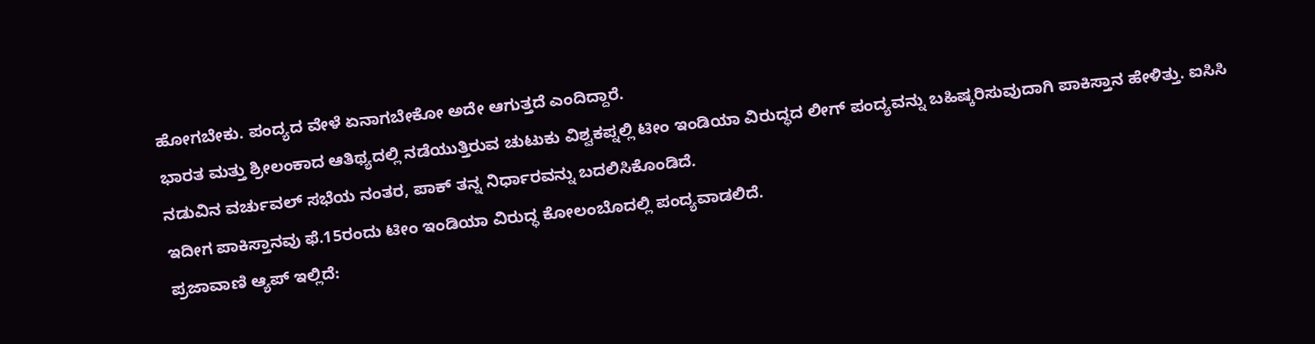ಹೋಗಬೇಕು. ಪಂದ್ಯದ ವೇಳೆ ಏನಾಗಬೇಕೋ ಅದೇ ಆಗುತ್ತದೆ ಎಂದಿದ್ದಾರೆ.
ಭಾರತ ಮತ್ತು ಶ್ರೀಲಂಕಾದ ಆತಿಥ್ಯದಲ್ಲಿ ನಡೆಯುತ್ತಿರುವ ಚುಟುಕು ವಿಶ್ವಕಪ್ನಲ್ಲಿ ಟೀಂ ಇಂಡಿಯಾ ವಿರುದ್ಧದ ಲೀಗ್ ಪಂದ್ಯವನ್ನು ಬಹಿಷ್ಕರಿಸುವುದಾಗಿ ಪಾಕಿಸ್ತಾನ ಹೇಳಿತ್ತು. ಐಸಿಸಿ ನಡುವಿನ ವರ್ಚುವಲ್ ಸಭೆಯ ನಂತರ, ಪಾಕ್ ತನ್ನ ನಿರ್ಧಾರವನ್ನು ಬದಲಿಸಿಕೊಂಡಿದೆ.
ಇದೀಗ ಪಾಕಿಸ್ತಾನವು ಫೆ.15ರಂದು ಟೀಂ ಇಂಡಿಯಾ ವಿರುದ್ಧ ಕೋಲಂಬೊದಲ್ಲಿ ಪಂದ್ಯವಾಡಲಿದೆ.
ಪ್ರಜಾವಾಣಿ ಆ್ಯಪ್ ಇಲ್ಲಿದೆ: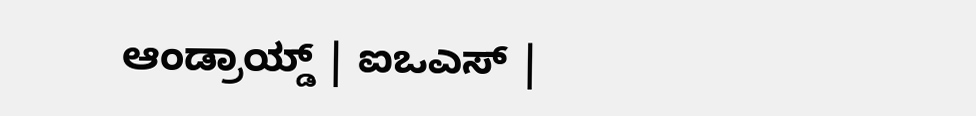ಆಂಡ್ರಾಯ್ಡ್ | ಐಒಎಸ್ |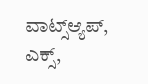ವಾಟ್ಸ್ಆ್ಯಪ್, ಎಕ್ಸ್,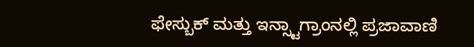ಫೇಸ್ಬುಕ್ ಮತ್ತು ಇನ್ಸ್ಟಾಗ್ರಾಂನಲ್ಲಿ ಪ್ರಜಾವಾಣಿ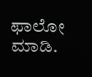ಫಾಲೋ ಮಾಡಿ.